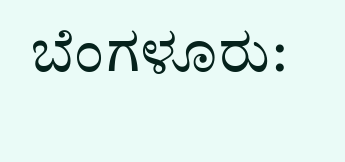ಬೆಂಗಳೂರು: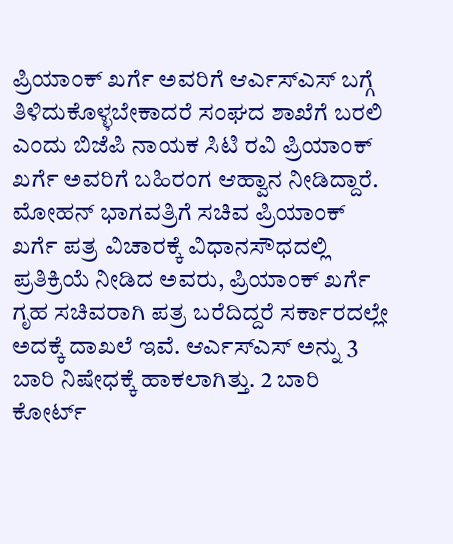ಪ್ರಿಯಾಂಕ್ ಖರ್ಗೆ ಅವರಿಗೆ ಆರ್ಎಸ್ಎಸ್ ಬಗ್ಗೆ ತಿಳಿದುಕೊಳ್ಳಬೇಕಾದರೆ ಸಂಘದ ಶಾಖೆಗೆ ಬರಲಿ ಎಂದು ಬಿಜೆಪಿ ನಾಯಕ ಸಿಟಿ ರವಿ ಪ್ರಿಯಾಂಕ್ ಖರ್ಗೆ ಅವರಿಗೆ ಬಹಿರಂಗ ಆಹ್ವಾನ ನೀಡಿದ್ದಾರೆ.
ಮೋಹನ್ ಭಾಗವತ್ರಿಗೆ ಸಚಿವ ಪ್ರಿಯಾಂಕ್ ಖರ್ಗೆ ಪತ್ರ ವಿಚಾರಕ್ಕೆ ವಿಧಾನಸೌಧದಲ್ಲಿ ಪ್ರತಿಕ್ರಿಯೆ ನೀಡಿದ ಅವರು, ಪ್ರಿಯಾಂಕ್ ಖರ್ಗೆ ಗೃಹ ಸಚಿವರಾಗಿ ಪತ್ರ ಬರೆದಿದ್ದರೆ ಸರ್ಕಾರದಲ್ಲೇ ಅದಕ್ಕೆ ದಾಖಲೆ ಇವೆ. ಆರ್ಎಸ್ಎಸ್ ಅನ್ನು 3 ಬಾರಿ ನಿಷೇಧಕ್ಕೆ ಹಾಕಲಾಗಿತ್ತು. 2 ಬಾರಿ ಕೋರ್ಟ್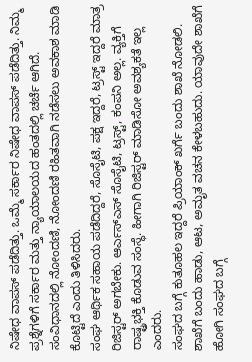ನಿಷೇಧ ವಾಪಸ್ ಪಡೆದಿತ್ತು. ಒಮ್ಮೆ ಸರ್ಕಾರ ನಿಷೇಧ ವಾಪಸ್ ಪಡೆದಿತ್ತು. ನಿಮ್ಮ ಪ್ರಶ್ನೆಗಳಿಗೆ ಸರ್ಕಾರ ಮತ್ತು ನ್ಯಾಯಾಲಯದ ಹಂತದಲ್ಲಿ ಚರ್ಚೆ ಆಗಿದೆ. ಸಂವಿಧಾನದಲ್ಲಿ ನೋಂದಣಿ, ನೋಂದಣಿ ರಹಿತವಾಗಿ ನಡೆಸಲು ಅವಕಾಶ ಮಾಡಿ ಕೊಟ್ಟಿದೆ ಎಂದು ತಿಳಿಸಿದರು.
ಸಂಘ ಆರ್ಥಿಕ ಸಹಾಯ ಪಡೆದಿದ್ದರೆ, ಸೊಸೈಟಿ, ಪಕ್ಷ ಇದ್ದರೆ, ಟ್ರಸ್ಟ್ ಇದ್ದರೆ ಮಾತ್ರ ರಿಜಿಸ್ಟರ್ ಅಗಬೇಕು. ಆರ್ಎಸ್ಎಸ್ ಸೊಸೈಟಿ, ಟ್ರಸ್ಟ್, ಕಂಪನಿ ಅಲ್ಲ. ವ್ಯಕ್ತಿಗೆ ರಾಷ್ಟ್ರಭಕ್ತಿ ಕೊಡುವ ಸಂಸ್ಥೆ. ಹೀಗಾಗಿ ರಿಜಿಸ್ಟರ್ ಮಾಡಿಸೋ ಅವಶ್ಯಕತೆ ಇಲ್ಲ ಎಂದರು.
ಸಂಘದ ಬಗ್ಗೆ ಕುತೂಹಲ ಇದ್ದರೆ ಪ್ರಿಯಾಂಕ್ ಖರ್ಗೆ ಬಂದು ಶಾಖೆ ನೋಡಲಿ. ಶಾಖೆಗೆ ಬಂದು ಹಾಡು, ಆಟ, ಅಮೃತ ವಚನ ಕೇಳಬಹುದು. ಯಾವುದೇ ಶಾಖೆಗೆ ಹೋಗಿ ಸಂಘದ ಬಗ್ಗೆ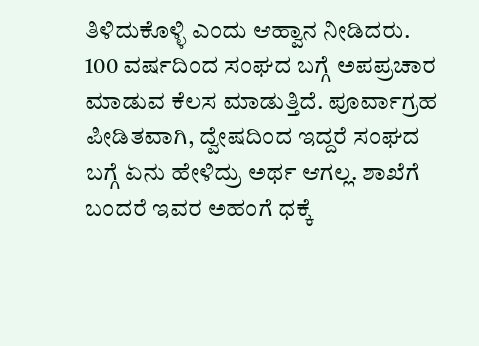ತಿಳಿದುಕೊಳ್ಳಿ ಎಂದು ಆಹ್ವಾನ ನೀಡಿದರು.
100 ವರ್ಷದಿಂದ ಸಂಘದ ಬಗ್ಗೆ ಅಪಪ್ರಚಾರ ಮಾಡುವ ಕೆಲಸ ಮಾಡುತ್ತಿದೆ. ಪೂರ್ವಾಗ್ರಹ ಪೀಡಿತವಾಗಿ, ದ್ವೇಷದಿಂದ ಇದ್ದರೆ ಸಂಘದ ಬಗ್ಗೆ ಏನು ಹೇಳಿದ್ರು ಅರ್ಥ ಆಗಲ್ಲ. ಶಾಖೆಗೆ ಬಂದರೆ ಇವರ ಅಹಂಗೆ ಧಕ್ಕೆ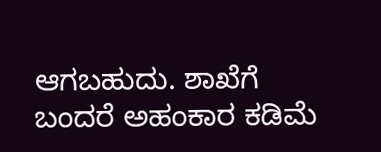ಆಗಬಹುದು. ಶಾಖೆಗೆ ಬಂದರೆ ಅಹಂಕಾರ ಕಡಿಮೆ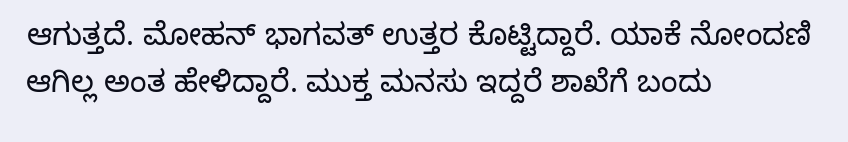ಆಗುತ್ತದೆ. ಮೋಹನ್ ಭಾಗವತ್ ಉತ್ತರ ಕೊಟ್ಟಿದ್ದಾರೆ. ಯಾಕೆ ನೋಂದಣಿ ಆಗಿಲ್ಲ ಅಂತ ಹೇಳಿದ್ದಾರೆ. ಮುಕ್ತ ಮನಸು ಇದ್ದರೆ ಶಾಖೆಗೆ ಬಂದು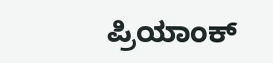ಪ್ರಿಯಾಂಕ್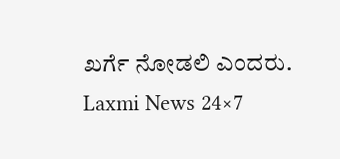ಖರ್ಗೆ ನೋಡಲಿ ಎಂದರು.
Laxmi News 24×7